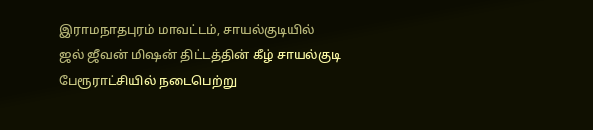இராமநாதபுரம் மாவட்டம், சாயல்குடியில் ஜல் ஜீவன் மிஷன் திட்டத்தின் கீழ் சாயல்குடி பேரூராட்சியில் நடைபெற்று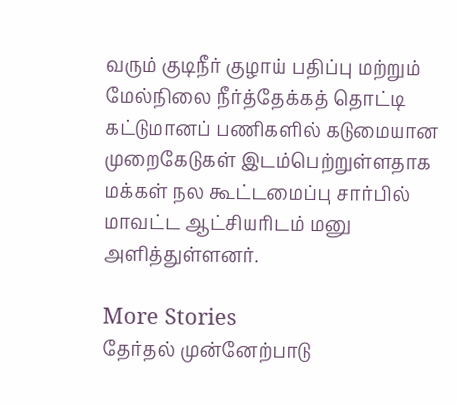வரும் குடிநீர் குழாய் பதிப்பு மற்றும் மேல்நிலை நீர்த்தேக்கத் தொட்டி கட்டுமானப் பணிகளில் கடுமையான முறைகேடுகள் இடம்பெற்றுள்ளதாக மக்கள் நல கூட்டமைப்பு சார்பில் மாவட்ட ஆட்சியரிடம் மனு அளித்துள்ளனர்.

More Stories
தேர்தல் முன்னேற்பாடு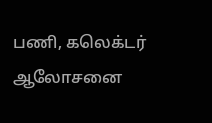பணி, கலெக்டர் ஆலோசனை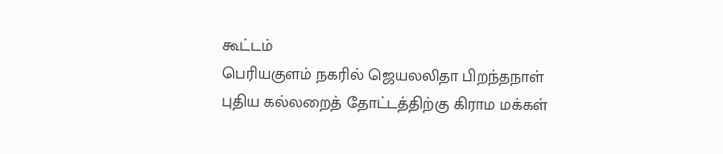கூட்டம்
பெரியகுளம் நகரில் ஜெயலலிதா பிறந்தநாள்
புதிய கல்லறைத் தோட்டத்திற்கு கிராம மக்கள்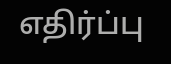எதிர்ப்பு